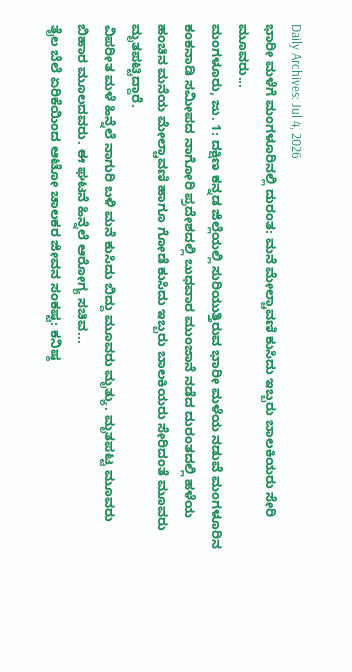Daily Archives: Jul 4, 2026
ಭಾರೀ ಮಳೆಗೆ ಮಂಗಳೂರಿನಲ್ಲಿ ದುರಂತ: ಮನೆ ಮೇಲ್ಚಾವಣಿ ಕುಸಿದು ಇಬ್ಬರು ಬಾಲಕಿಯರು ಸೇರಿ ಮೂವರು...
ಮಂಗಳೂರು, ಜು. 1: ದಕ್ಷಿಣ ಕನ್ನಡ ಜಿಲ್ಲೆಯಲ್ಲಿ ಸುರಿಯುತ್ತಿರುವ ಭಾರೀ ಮಳೆಯ ನಡುವೆ ಮಂಗಳೂರಿನ ಕಂಕನಾಡಿ ಸಮೀಪದ ನಾಗೋರಿ ಪ್ರದೇಶದಲ್ಲಿ ಬುಧವಾರ ಮುಂಜಾನೆ ನಡೆದ ದುರಂತದಲ್ಲಿ ಹಳೆಯ ಹಂಚಿನ ಮನೆಯ ಮೇಲ್ಚಾವಣಿ ಹಾಗೂ ಗೋಡೆ ಕುಸಿದು ಇಬ್ಬರು ಬಾಲಕಿಯರು ಸೇರಿದಂತೆ ಮೂವರು ಮೃತಪಟ್ಟಿದ್ದಾರೆ.
ವಿಪರೀತ ಮಳೆ ಹಿನ್ನೆಲೆ ನಾಗುರಿ ಬಳಿ ಮನೆ ಕುಸಿದು ಬಿದ್ದು ಮೂವರು ಮೃತ್ಯು. ಮೃತಪಟ್ಟ ಮೂವರು ಬಿಹಾರ ಮೂಲದವರು. ಈ ಘಟನೆ ಹಿನ್ನೆಲೆ ಆರೋಗ್ಯ ಸಚಿವ...
ತೈಲ ಬೆಲೆ ಏರಿಕೆಯಿಂದ ಆಟೋ ಚಾಲಕರ ಜೀವನ ಸಂಕಷ್ಟ: ಕನಿಷ್ಠ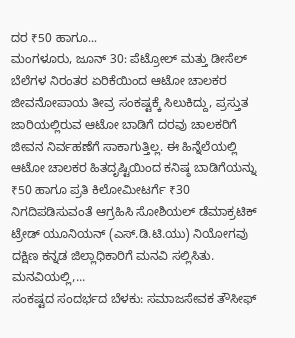ದರ ₹50 ಹಾಗೂ...
ಮಂಗಳೂರು, ಜೂನ್ 30: ಪೆಟ್ರೋಲ್ ಮತ್ತು ಡೀಸೆಲ್ ಬೆಲೆಗಳ ನಿರಂತರ ಏರಿಕೆಯಿಂದ ಆಟೋ ಚಾಲಕರ ಜೀವನೋಪಾಯ ತೀವ್ರ ಸಂಕಷ್ಟಕ್ಕೆ ಸಿಲುಕಿದ್ದು, ಪ್ರಸ್ತುತ ಜಾರಿಯಲ್ಲಿರುವ ಆಟೋ ಬಾಡಿಗೆ ದರವು ಚಾಲಕರಿಗೆ ಜೀವನ ನಿರ್ವಹಣೆಗೆ ಸಾಕಾಗುತ್ತಿಲ್ಲ. ಈ ಹಿನ್ನೆಲೆಯಲ್ಲಿ ಆಟೋ ಚಾಲಕರ ಹಿತದೃಷ್ಟಿಯಿಂದ ಕನಿಷ್ಠ ಬಾಡಿಗೆಯನ್ನು ₹50 ಹಾಗೂ ಪ್ರತಿ ಕಿಲೋಮೀಟರ್ಗೆ ₹30 ನಿಗದಿಪಡಿಸುವಂತೆ ಆಗ್ರಹಿಸಿ ಸೋಶಿಯಲ್ ಡೆಮಾಕ್ರಟಿಕ್ ಟ್ರೇಡ್ ಯೂನಿಯನ್ (ಎಸ್.ಡಿ.ಟಿ.ಯು) ನಿಯೋಗವು ದಕ್ಷಿಣ ಕನ್ನಡ ಜಿಲ್ಲಾಧಿಕಾರಿಗೆ ಮನವಿ ಸಲ್ಲಿಸಿತು.
ಮನವಿಯಲ್ಲಿ,...
ಸಂಕಷ್ಟದ ಸಂದರ್ಭದ ಬೆಳಕು: ಸಮಾಜಸೇವಕ ತೌಸೀಫ್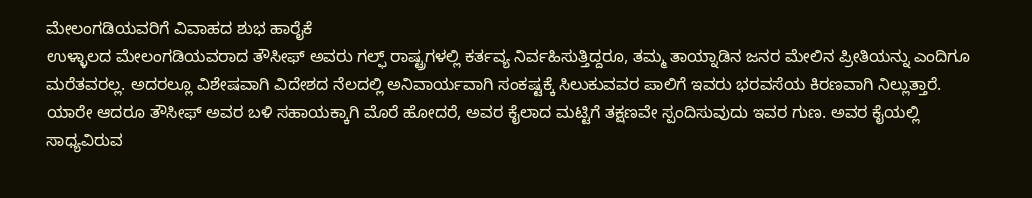ಮೇಲಂಗಡಿಯವರಿಗೆ ವಿವಾಹದ ಶುಭ ಹಾರೈಕೆ
ಉಳ್ಳಾಲದ ಮೇಲಂಗಡಿಯವರಾದ ತೌಸೀಫ್ ಅವರು ಗಲ್ಫ್ ರಾಷ್ಟ್ರಗಳಲ್ಲಿ ಕರ್ತವ್ಯ ನಿರ್ವಹಿಸುತ್ತಿದ್ದರೂ, ತಮ್ಮ ತಾಯ್ನಾಡಿನ ಜನರ ಮೇಲಿನ ಪ್ರೀತಿಯನ್ನು ಎಂದಿಗೂ ಮರೆತವರಲ್ಲ. ಅದರಲ್ಲೂ ವಿಶೇಷವಾಗಿ ವಿದೇಶದ ನೆಲದಲ್ಲಿ ಅನಿವಾರ್ಯವಾಗಿ ಸಂಕಷ್ಟಕ್ಕೆ ಸಿಲುಕುವವರ ಪಾಲಿಗೆ ಇವರು ಭರವಸೆಯ ಕಿರಣವಾಗಿ ನಿಲ್ಲುತ್ತಾರೆ.
ಯಾರೇ ಆದರೂ ತೌಸೀಫ್ ಅವರ ಬಳಿ ಸಹಾಯಕ್ಕಾಗಿ ಮೊರೆ ಹೋದರೆ, ಅವರ ಕೈಲಾದ ಮಟ್ಟಿಗೆ ತಕ್ಷಣವೇ ಸ್ಪಂದಿಸುವುದು ಇವರ ಗುಣ. ಅವರ ಕೈಯಲ್ಲಿ ಸಾಧ್ಯವಿರುವ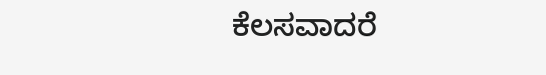ಕೆಲಸವಾದರೆ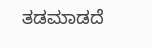ತಡಮಾಡದೆ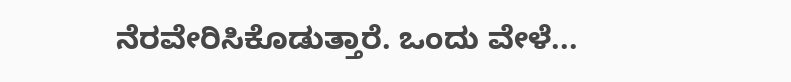ನೆರವೇರಿಸಿಕೊಡುತ್ತಾರೆ. ಒಂದು ವೇಳೆ...